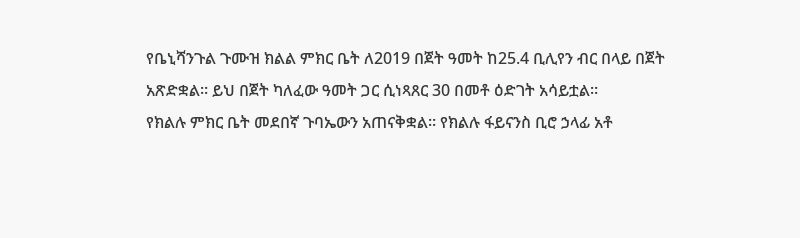የቤኒሻንጉል ጉሙዝ ክልል ምክር ቤት ለ2019 በጀት ዓመት ከ25.4 ቢሊየን ብር በላይ በጀት አጽድቋል። ይህ በጀት ካለፈው ዓመት ጋር ሲነጻጸር 30 በመቶ ዕድገት አሳይቷል።
የክልሉ ምክር ቤት መደበኛ ጉባኤውን አጠናቅቋል። የክልሉ ፋይናንስ ቢሮ ኃላፊ አቶ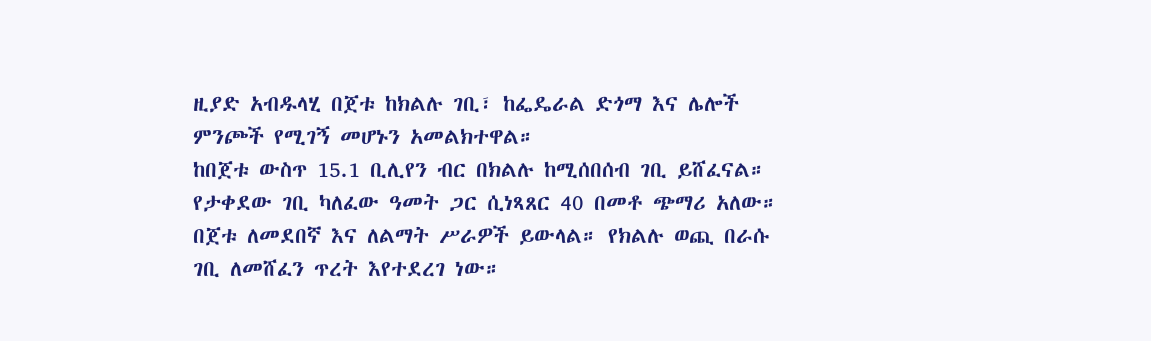ዚያድ አብዱላሂ በጀቱ ከክልሉ ገቢ፣ ከፌዴራል ድጎማ እና ሌሎች ምንጮች የሚገኝ መሆኑን አመልክተዋል።
ከበጀቱ ውስጥ 15.1 ቢሊየን ብር በክልሉ ከሚሰበሰብ ገቢ ይሸፈናል። የታቀደው ገቢ ካለፈው ዓመት ጋር ሲነጻጸር 40 በመቶ ጭማሪ አለው።
በጀቱ ለመደበኛ እና ለልማት ሥራዎች ይውላል። የክልሉ ወጪ በራሱ ገቢ ለመሸፈን ጥረት እየተደረገ ነው።